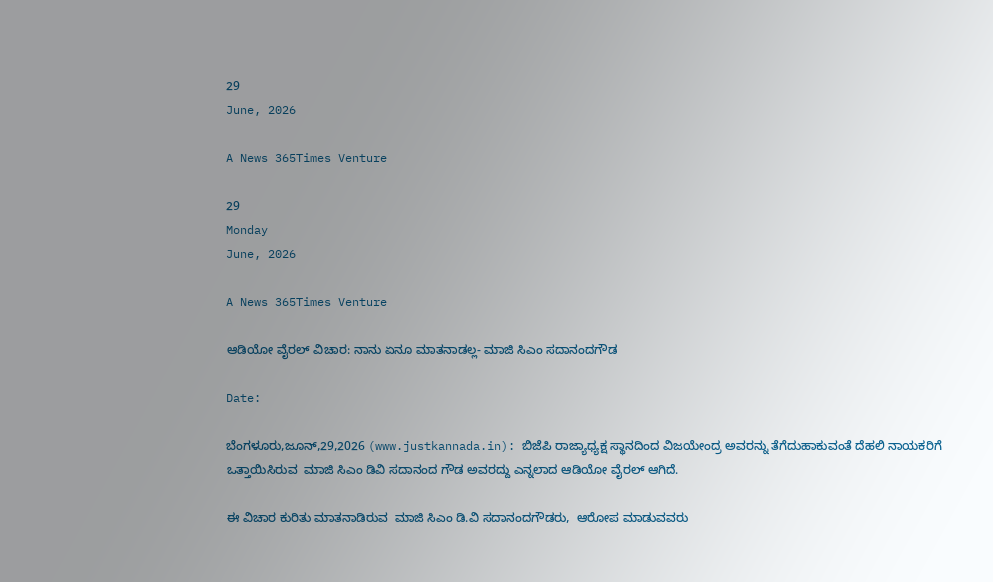29
June, 2026

A News 365Times Venture

29
Monday
June, 2026

A News 365Times Venture

ಆಡಿಯೋ ವೈರಲ್ ವಿಚಾರ: ನಾನು ಏನೂ ಮಾತನಾಡಲ್ಲ- ಮಾಜಿ ಸಿಎಂ ಸದಾನಂದಗೌಡ

Date:

ಬೆಂಗಳೂರು,ಜೂನ್,29,2026 (www.justkannada.in): ಬಿಜೆಪಿ ರಾಜ್ಯಾಧ್ಯಕ್ಷ ಸ್ಥಾನದಿಂದ ವಿಜಯೇಂದ್ರ ಅವರನ್ನು ತೆಗೆದುಹಾಕುವಂತೆ ದೆಹಲಿ ನಾಯಕರಿಗೆ ಒತ್ತಾಯಿಸಿರುವ  ಮಾಜಿ ಸಿಎಂ ಡಿವಿ ಸದಾನಂದ ಗೌಡ ಅವರದ್ದು ಎನ್ನಲಾದ ಆಡಿಯೋ ವೈರಲ್ ಆಗಿದೆ.

ಈ ವಿಚಾರ ಕುರಿತು ಮಾತನಾಡಿರುವ  ಮಾಜಿ ಸಿಎಂ ಡಿ.ವಿ ಸದಾನಂದಗೌಡರು,  ಆರೋಪ ಮಾಡುವವರು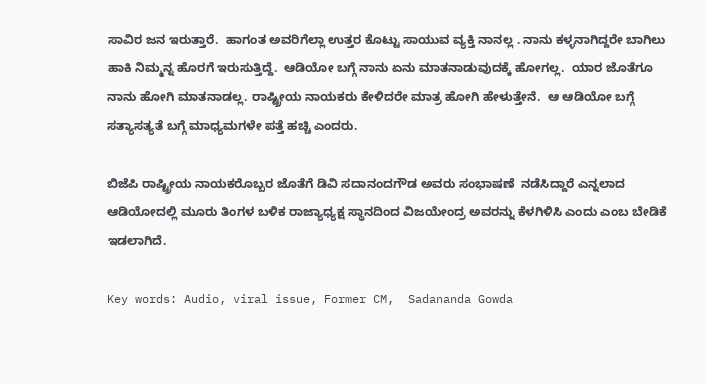ಸಾವಿರ ಜನ ಇರುತ್ತಾರೆ.  ಹಾಗಂತ ಅವರಿಗೆಲ್ಲಾ ಉತ್ತರ ಕೊಟ್ಟು ಸಾಯುವ ವ್ಯಕ್ತಿ ನಾನಲ್ಲ . ನಾನು ಕಳ್ಳನಾಗಿದ್ದರೇ ಬಾಗಿಲು ಹಾಕಿ ನಿಮ್ಮನ್ನ ಹೊರಗೆ ಇರುಸುತ್ತಿದ್ದೆ.  ಆಡಿಯೋ ಬಗ್ಗೆ ನಾನು ಏನು ಮಾತನಾಡುವುದಕ್ಕೆ ಹೋಗಲ್ಲ.  ಯಾರ ಜೊತೆಗೂ ನಾನು ಹೋಗಿ ಮಾತನಾಡಲ್ಲ. ರಾಷ್ಟ್ರೀಯ ನಾಯಕರು ಕೇಳಿದರೇ ಮಾತ್ರ ಹೋಗಿ ಹೇಳುತ್ತೇನೆ.  ಆ ಆಡಿಯೋ ಬಗ್ಗೆ ಸತ್ಯಾಸತ್ಯತೆ ಬಗ್ಗೆ ಮಾಧ್ಯಮಗಳೇ ಪತ್ತೆ ಹಚ್ಚಿ ಎಂದರು.

ಬಿಜೆಪಿ ರಾಷ್ಟ್ರೀಯ ನಾಯಕರೊಬ್ಬರ ಜೊತೆಗೆ ಡಿವಿ ಸದಾನಂದಗೌಡ ಅವರು ಸಂಭಾಷಣೆ  ನಡೆಸಿದ್ದಾರೆ ಎನ್ನಲಾದ ಆಡಿಯೋದಲ್ಲಿ ಮೂರು ತಿಂಗಳ ಬಳಿಕ ರಾಜ್ಯಾಧ್ಯಕ್ಷ ಸ್ಥಾನದಿಂದ ವಿಜಯೇಂದ್ರ ಅವರನ್ನು ಕೆಳಗಿಳಿಸಿ ಎಂದು ಎಂಬ ಬೇಡಿಕೆ ಇಡಲಾಗಿದೆ.

Key words: Audio, viral issue, Former CM,  Sadananda Gowda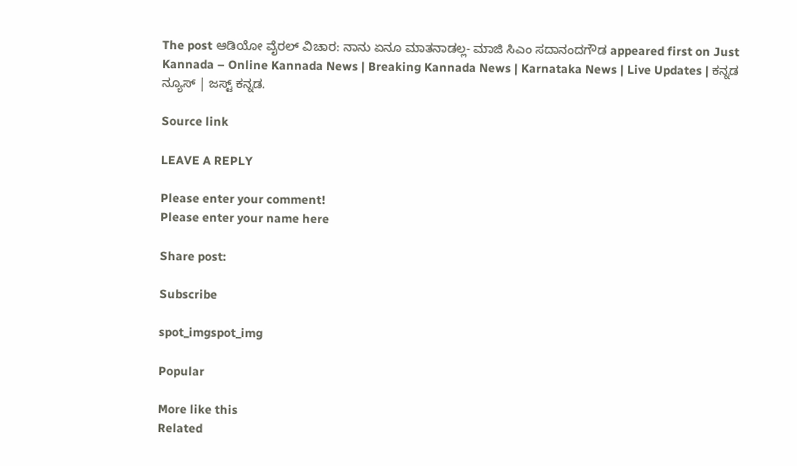The post ಆಡಿಯೋ ವೈರಲ್ ವಿಚಾರ: ನಾನು ಏನೂ ಮಾತನಾಡಲ್ಲ- ಮಾಜಿ ಸಿಎಂ ಸದಾನಂದಗೌಡ appeared first on Just Kannada – Online Kannada News | Breaking Kannada News | Karnataka News | Live Updates | ಕನ್ನಡ ನ್ಯೂಸ್ | ಜಸ್ಟ್ ಕನ್ನಡ.

Source link

LEAVE A REPLY

Please enter your comment!
Please enter your name here

Share post:

Subscribe

spot_imgspot_img

Popular

More like this
Related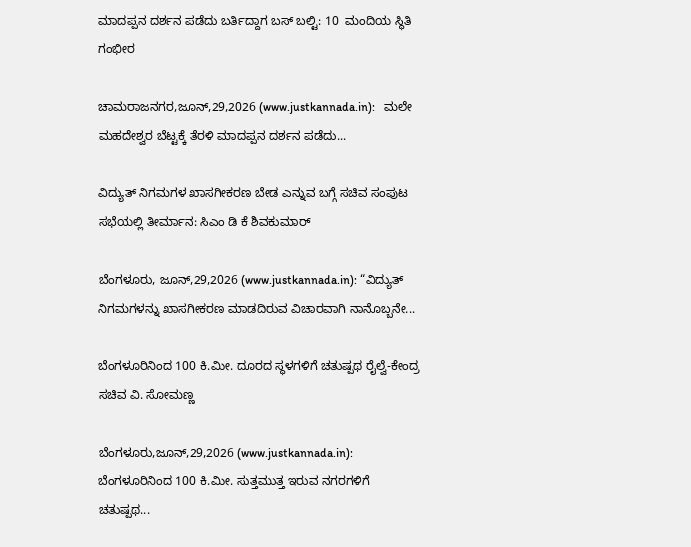ಮಾದಪ್ಪನ ದರ್ಶನ ಪಡೆದು ಬರ್ತಿದ್ದಾಗ ಬಸ್ ಬಲ್ಟಿ: 10  ಮಂದಿಯ ಸ್ಥಿತಿ ಗಂಭೀರ

ಚಾಮರಾಜನಗರ,ಜೂನ್,29,2026 (www.justkannada.in):   ಮಲೇ ಮಹದೇಶ್ವರ ಬೆಟ್ಟಕ್ಕೆ ತೆರಳಿ ಮಾದಪ್ಪನ ದರ್ಶನ ಪಡೆದು...

ವಿದ್ಯುತ್ ನಿಗಮಗಳ ಖಾಸಗೀಕರಣ ಬೇಡ ಎನ್ನುವ ಬಗ್ಗೆ ಸಚಿವ ಸಂಪುಟ ಸಭೆಯಲ್ಲಿ ತೀರ್ಮಾನ: ಸಿಎಂ ಡಿ ಕೆ ಶಿವಕುಮಾರ್

ಬೆಂಗಳೂರು, ಜೂನ್,29,2026 (www.justkannada.in): “ವಿದ್ಯುತ್ ನಿಗಮಗಳನ್ನು ಖಾಸಗೀಕರಣ ಮಾಡದಿರುವ ವಿಚಾರವಾಗಿ ನಾನೊಬ್ಬನೇ...

ಬೆಂಗಳೂರಿನಿಂದ 100 ಕಿ.ಮೀ. ದೂರದ ಸ್ಥಳಗಳಿಗೆ ಚತುಷ್ಪಥ ರೈಲ್ವೆ-ಕೇಂದ್ರ ಸಚಿವ ವಿ. ಸೋಮಣ್ಣ

ಬೆಂಗಳೂರು,ಜೂನ್,29,2026 (www.justkannada.in):  ಬೆಂಗಳೂರಿನಿಂದ 100 ಕಿ.ಮೀ. ಸುತ್ತಮುತ್ತ ಇರುವ ನಗರಗಳಿಗೆ ಚತುಷ್ಪಥ...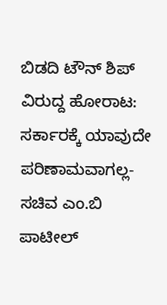ಬಿಡದಿ ಟೌನ್ ಶಿಪ್ ವಿರುದ್ದ ಹೋರಾಟ: ಸರ್ಕಾರಕ್ಕೆ ಯಾವುದೇ ಪರಿಣಾಮವಾಗಲ್ಲ- ಸಚಿವ ಎಂ.ಬಿ ಪಾಟೀಲ್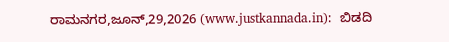ರಾಮನಗರ,ಜೂನ್,29,2026 (www.justkannada.in):  ಬಿಡದಿ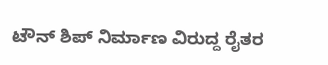ಟೌನ್ ಶಿಪ್ ನಿರ್ಮಾಣ ವಿರುದ್ದ ರೈತರ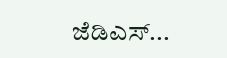ಜೆಡಿಎಸ್...